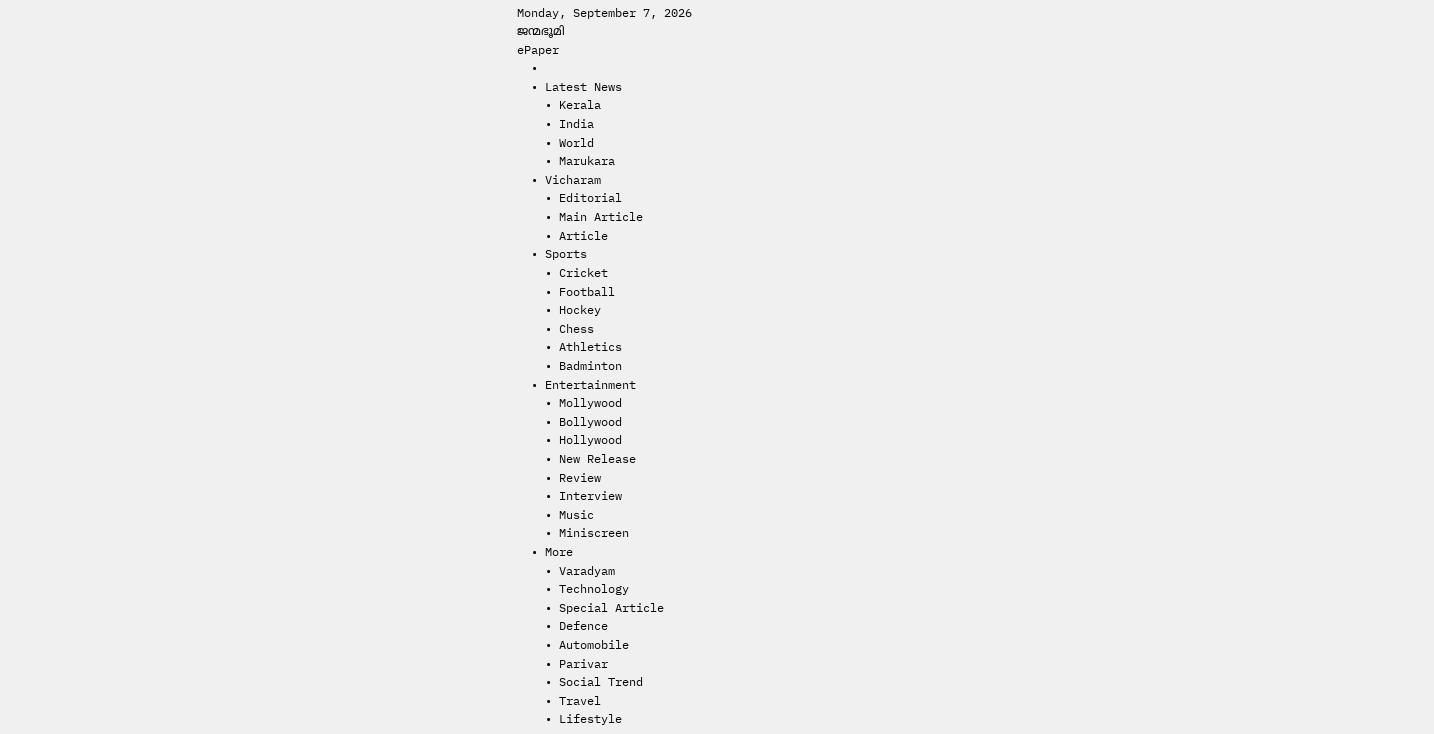Monday, September 7, 2026
ജന്മഭൂമി
ePaper
  •
  • Latest News
    • Kerala
    • India
    • World
    • Marukara
  • Vicharam
    • Editorial
    • Main Article
    • Article
  • Sports
    • Cricket
    • Football
    • Hockey
    • Chess
    • Athletics
    • Badminton
  • Entertainment
    • Mollywood
    • Bollywood
    • Hollywood
    • New Release
    • Review
    • Interview
    • Music
    • Miniscreen
  • More
    • Varadyam
    • Technology
    • Special Article
    • Defence
    • Automobile
    • Parivar
    • Social Trend
    • Travel
    • Lifestyle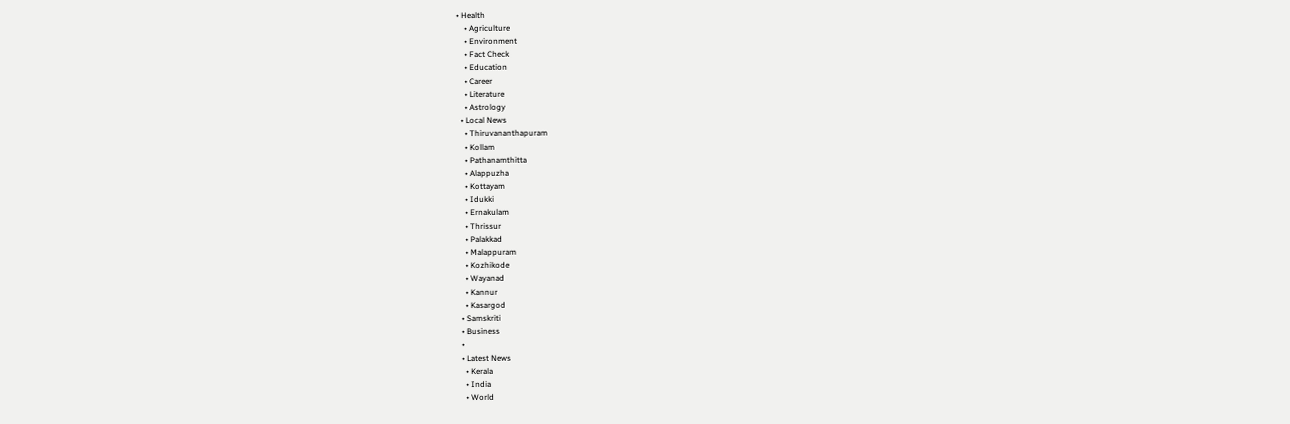• Health
    • Agriculture
    • Environment
    • Fact Check
    • Education
    • Career
    • Literature
    • Astrology
  • Local News
    • Thiruvananthapuram
    • Kollam
    • Pathanamthitta
    • Alappuzha
    • Kottayam
    • Idukki
    • Ernakulam
    • Thrissur
    • Palakkad
    • Malappuram
    • Kozhikode
    • Wayanad
    • Kannur
    • Kasargod
  • Samskriti
  • Business
  •
  • Latest News
    • Kerala
    • India
    • World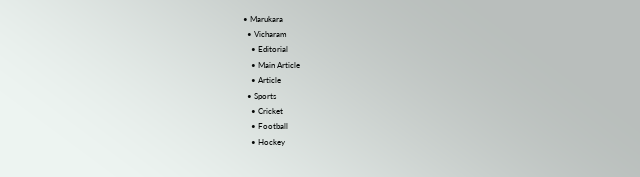• Marukara
  • Vicharam
    • Editorial
    • Main Article
    • Article
  • Sports
    • Cricket
    • Football
    • Hockey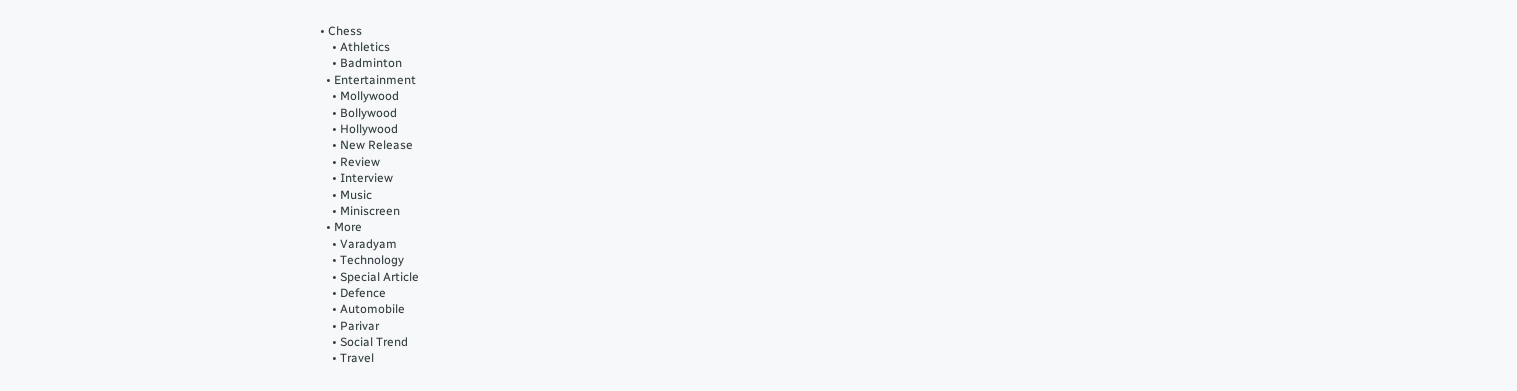• Chess
    • Athletics
    • Badminton
  • Entertainment
    • Mollywood
    • Bollywood
    • Hollywood
    • New Release
    • Review
    • Interview
    • Music
    • Miniscreen
  • More
    • Varadyam
    • Technology
    • Special Article
    • Defence
    • Automobile
    • Parivar
    • Social Trend
    • Travel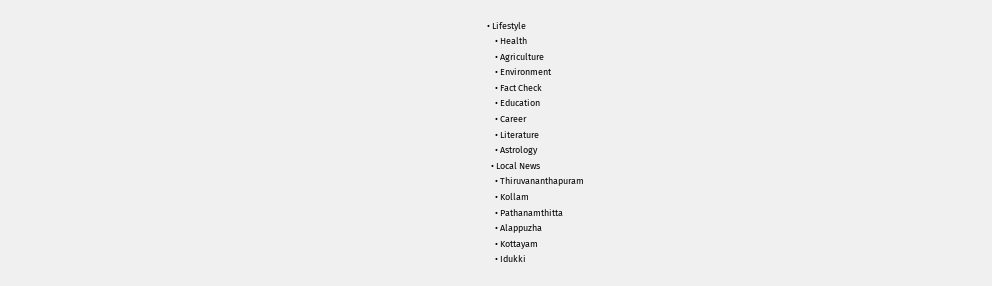• Lifestyle
    • Health
    • Agriculture
    • Environment
    • Fact Check
    • Education
    • Career
    • Literature
    • Astrology
  • Local News
    • Thiruvananthapuram
    • Kollam
    • Pathanamthitta
    • Alappuzha
    • Kottayam
    • Idukki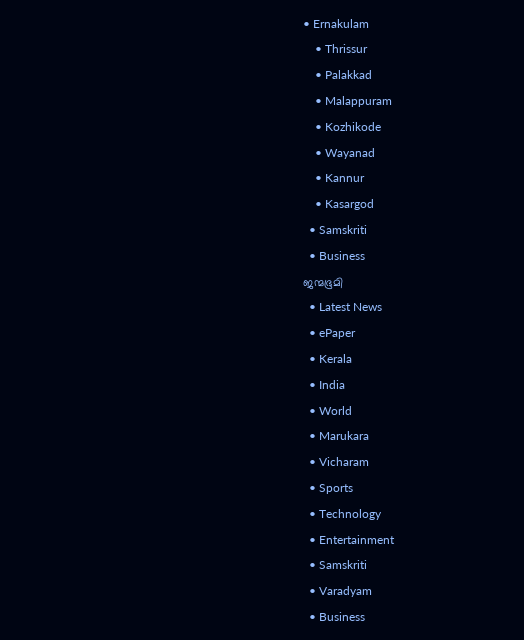• Ernakulam
    • Thrissur
    • Palakkad
    • Malappuram
    • Kozhikode
    • Wayanad
    • Kannur
    • Kasargod
  • Samskriti
  • Business
ജന്മഭൂമി
  • Latest News
  • ePaper
  • Kerala
  • India
  • World
  • Marukara
  • Vicharam
  • Sports
  • Technology
  • Entertainment
  • Samskriti
  • Varadyam
  • Business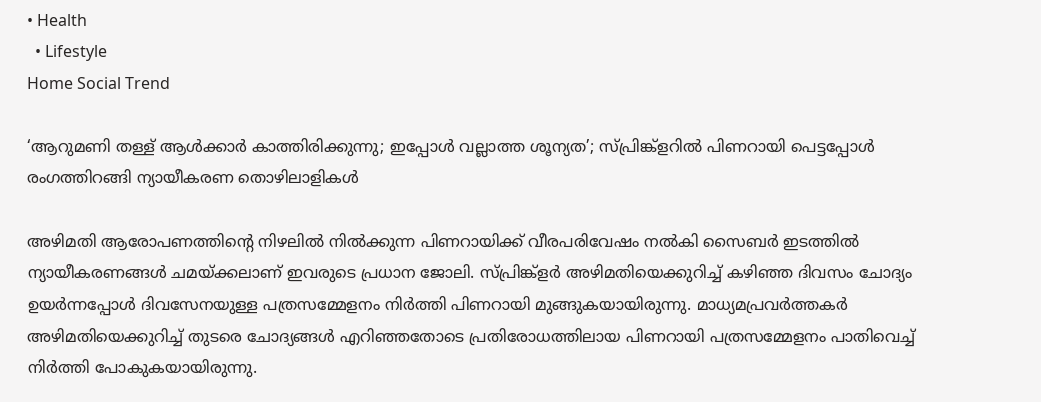• Health
  • Lifestyle
Home Social Trend

‘ആറുമണി തള്ള് ആള്‍ക്കാര്‍ കാത്തിരിക്കുന്നു; ഇപ്പോള്‍ വല്ലാത്ത ശൂന്യത’; സ്പ്രിങ്ക്ളറില്‍ പിണറായി പെട്ടപ്പോള്‍ രംഗത്തിറങ്ങി ന്യായീകരണ തൊഴിലാളികള്‍

അഴിമതി ആരോപണത്തിന്റെ നിഴലില്‍ നില്‍ക്കുന്ന പിണറായിക്ക് വീരപരിവേഷം നല്‍കി സൈബര്‍ ഇടത്തില്‍ ന്യായീകരണങ്ങള്‍ ചമയ്‌ക്കലാണ് ഇവരുടെ പ്രധാന ജോലി. സ്പ്രിങ്ക്ളര്‍ അഴിമതിയെക്കുറിച്ച് കഴിഞ്ഞ ദിവസം ചോദ്യം ഉയര്‍ന്നപ്പോള്‍ ദിവസേനയുള്ള പത്രസമ്മേളനം നിര്‍ത്തി പിണറായി മുങ്ങുകയായിരുന്നു. മാധ്യമപ്രവര്‍ത്തകര്‍ അഴിമതിയെക്കുറിച്ച് തുടരെ ചോദ്യങ്ങള്‍ എറിഞ്ഞതോടെ പ്രതിരോധത്തിലായ പിണറായി പത്രസമ്മേളനം പാതിവെച്ച് നിര്‍ത്തി പോകുകയായിരുന്നു.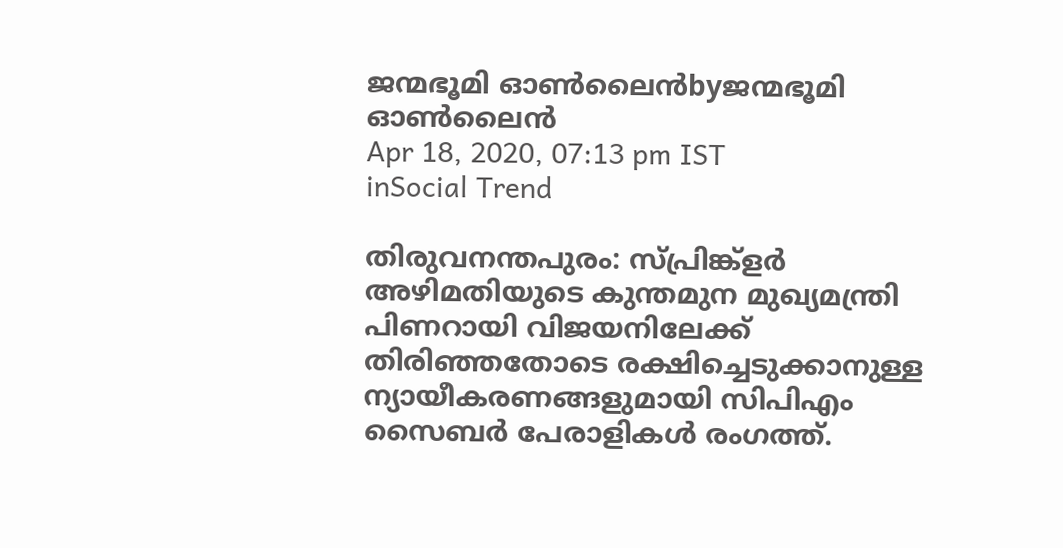ജന്മഭൂമി ഓണ്‍ലൈന്‍byജന്മഭൂമി ഓണ്‍ലൈന്‍
Apr 18, 2020, 07:13 pm IST
inSocial Trend

തിരുവനന്തപുരം: സ്പ്രിങ്ക്ളര്‍ അഴിമതിയുടെ കുന്തമുന മുഖ്യമന്ത്രി പിണറായി വിജയനിലേക്ക് തിരിഞ്ഞതോടെ രക്ഷിച്ചെടുക്കാനുള്ള ന്യായീകരണങ്ങളുമായി സിപിഎം സൈബര്‍ പേരാളികള്‍ രംഗത്ത്.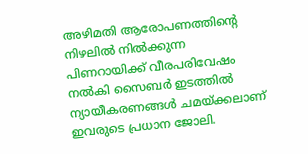അഴിമതി ആരോപണത്തിന്റെ നിഴലില്‍ നില്‍ക്കുന്ന പിണറായിക്ക് വീരപരിവേഷം നല്‍കി സൈബര്‍ ഇടത്തില്‍ ന്യായീകരണങ്ങള്‍ ചമയ്‌ക്കലാണ് ഇവരുടെ പ്രധാന ജോലി.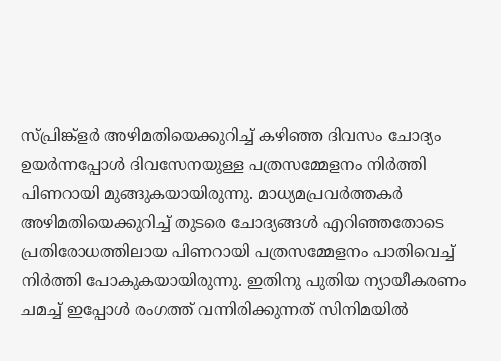സ്പ്രിങ്ക്ളര്‍ അഴിമതിയെക്കുറിച്ച് കഴിഞ്ഞ ദിവസം ചോദ്യം ഉയര്‍ന്നപ്പോള്‍ ദിവസേനയുള്ള പത്രസമ്മേളനം നിര്‍ത്തി പിണറായി മുങ്ങുകയായിരുന്നു. മാധ്യമപ്രവര്‍ത്തകര്‍ അഴിമതിയെക്കുറിച്ച് തുടരെ ചോദ്യങ്ങള്‍ എറിഞ്ഞതോടെ പ്രതിരോധത്തിലായ പിണറായി പത്രസമ്മേളനം പാതിവെച്ച് നിര്‍ത്തി പോകുകയായിരുന്നു. ഇതിനു പുതിയ ന്യായീകരണം ചമച്ച് ഇപ്പോള്‍ രംഗത്ത് വന്നിരിക്കുന്നത് സിനിമയില്‍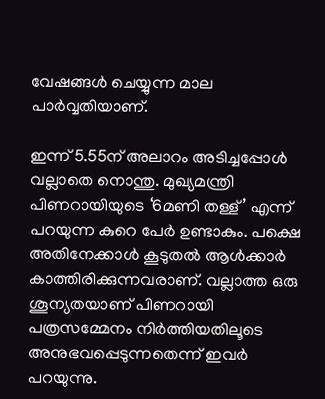വേഷങ്ങള്‍ ചെയ്യുന്ന മാല പാര്‍വ്വതിയാണ്.

ഇന്ന് 5.55ന് അലാറം അടിച്ചപ്പോള്‍ വല്ലാതെ നൊന്തു. മുഖ്യമന്ത്രി പിണറായിയുടെ ‘6മണി തള്ള്’ എന്ന് പറയുന്ന കുറെ പേര്‍ ഉണ്ടാകും. പക്ഷെ അതിനേക്കാള്‍ കൂടുതല്‍ ആള്‍ക്കാര്‍ കാത്തിരിക്കുന്നവരാണ്. വല്ലാത്ത ഒരു ശൂന്യതയാണ് പിണറായി പത്രസമ്മേനം നിര്‍ത്തിയതിലൂടെ  അനുഭവപ്പെടുന്നതെന്ന് ഇവര്‍ പറയുന്നു.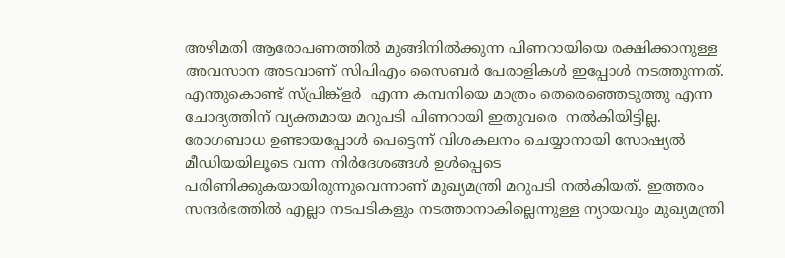അഴിമതി ആരോപണത്തില്‍ മുങ്ങിനില്‍ക്കുന്ന പിണറായിയെ രക്ഷിക്കാനുള്ള അവസാന അടവാണ് സിപിഎം സൈബര്‍ പേരാളികള്‍ ഇപ്പോള്‍ നടത്തുന്നത്. എന്തുകൊണ്ട് സ്പ്രിങ്ക്ളര്‍  എന്ന കമ്പനിയെ മാത്രം തെരെഞ്ഞെടുത്തു എന്ന ചോദ്യത്തിന് വ്യക്തമായ മറുപടി പിണറായി ഇതുവരെ  നല്‍കിയിട്ടില്ല. രോഗബാധ ഉണ്ടായപ്പോള്‍ പെട്ടെന്ന് വിശകലനം ചെയ്യാനായി സോഷ്യല്‍ മീഡിയയിലൂടെ വന്ന നിര്‍ദേശങ്ങള്‍ ഉള്‍പ്പെടെ പരിണിക്കുകയായിരുന്നുവെന്നാണ് മുഖ്യമന്ത്രി മറുപടി നല്‍കിയത്. ഇത്തരം സന്ദര്‍ഭത്തില്‍ എല്ലാ നടപടികളും നടത്താനാകില്ലെന്നുള്ള ന്യായവും മുഖ്യമന്ത്രി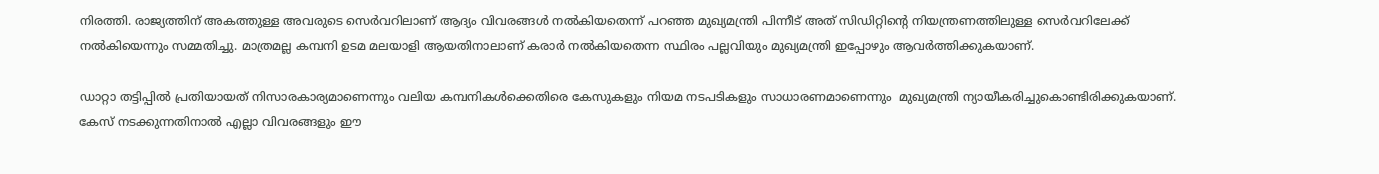നിരത്തി. രാജ്യത്തിന് അകത്തുള്ള അവരുടെ സെര്‍വറിലാണ് ആദ്യം വിവരങ്ങള്‍ നല്‍കിയതെന്ന് പറഞ്ഞ മുഖ്യമന്ത്രി പിന്നീട് അത് സിഡിറ്റിന്റെ നിയന്ത്രണത്തിലുള്ള സെര്‍വറിലേക്ക് നല്‍കിയെന്നും സമ്മതിച്ചു. മാത്രമല്ല കമ്പനി ഉടമ മലയാളി ആയതിനാലാണ് കരാര്‍ നല്‍കിയതെന്ന സ്ഥിരം പല്ലവിയും മുഖ്യമന്ത്രി ഇപ്പോഴും ആവര്‍ത്തിക്കുകയാണ്.

ഡാറ്റാ തട്ടിപ്പില്‍ പ്രതിയായത് നിസാരകാര്യമാണെന്നും വലിയ കമ്പനികള്‍ക്കെതിരെ കേസുകളും നിയമ നടപടികളും സാധാരണമാണെന്നും  മുഖ്യമന്ത്രി ന്യായീകരിച്ചുകൊണ്ടിരിക്കുകയാണ്.  കേസ് നടക്കുന്നതിനാല്‍ എല്ലാ വിവരങ്ങളും ഈ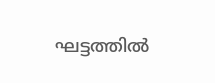ഘട്ടത്തില്‍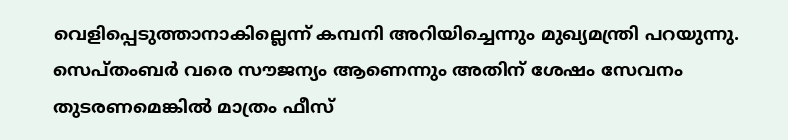വെളിപ്പെടുത്താനാകില്ലെന്ന് കമ്പനി അറിയിച്ചെന്നും മുഖ്യമന്ത്രി പറയുന്നു. സെപ്തംബര്‍ വരെ സൗജന്യം ആണെന്നും അതിന് ശേഷം സേവനം തുടരണമെങ്കില്‍ മാത്രം ഫീസ്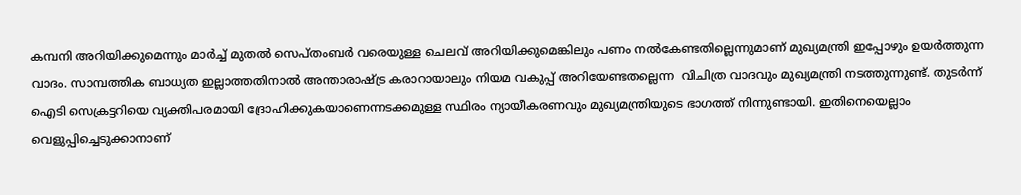കമ്പനി അറിയിക്കുമെന്നും മാര്‍ച്ച് മുതല്‍ സെപ്തംബര്‍ വരെയുള്ള ചെലവ് അറിയിക്കുമെങ്കിലും പണം നല്‍കേണ്ടതില്ലെന്നുമാണ് മുഖ്യമന്ത്രി ഇപ്പോഴും ഉയര്‍ത്തുന്ന വാദം. സാമ്പത്തിക ബാധ്യത ഇല്ലാത്തതിനാല്‍ അന്താരാഷ്‌ട്ര കരാറായാലും നിയമ വകുപ്പ് അറിയേണ്ടതല്ലെന്ന  വിചിത്ര വാദവും മുഖ്യമന്ത്രി നടത്തുന്നുണ്ട്. തുടര്‍ന്ന് ഐടി സെക്രട്ടറിയെ വ്യക്തിപരമായി ദ്രോഹിക്കുകയാണെന്നടക്കമുള്ള സ്ഥിരം ന്യായീകരണവും മുഖ്യമന്ത്രിയുടെ ഭാഗത്ത് നിന്നുണ്ടായി. ഇതിനെയെല്ലാം വെളുപ്പിച്ചെടുക്കാനാണ്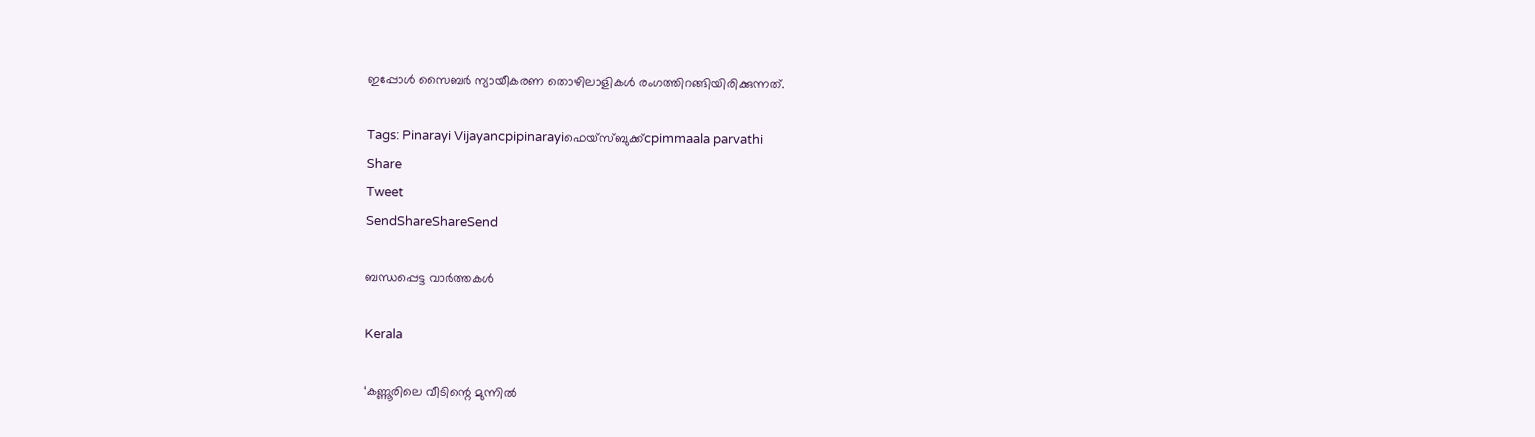ഇപ്പോള്‍ സൈബര്‍ ന്യായീകരണ തൊഴിലാളികള്‍ രംഗത്തിറങ്ങിയിരിക്കുന്നത്.

Tags: Pinarayi Vijayancpipinarayiഫെയ്സ്ബുക്ക്cpimmaala parvathi
Share
Tweet
SendShareShareSend

ബന്ധപ്പെട്ട വാര്‍ത്തകള്‍

Kerala

‘കണ്ണൂരിലെ വീടിന്റെ മുന്നിൽ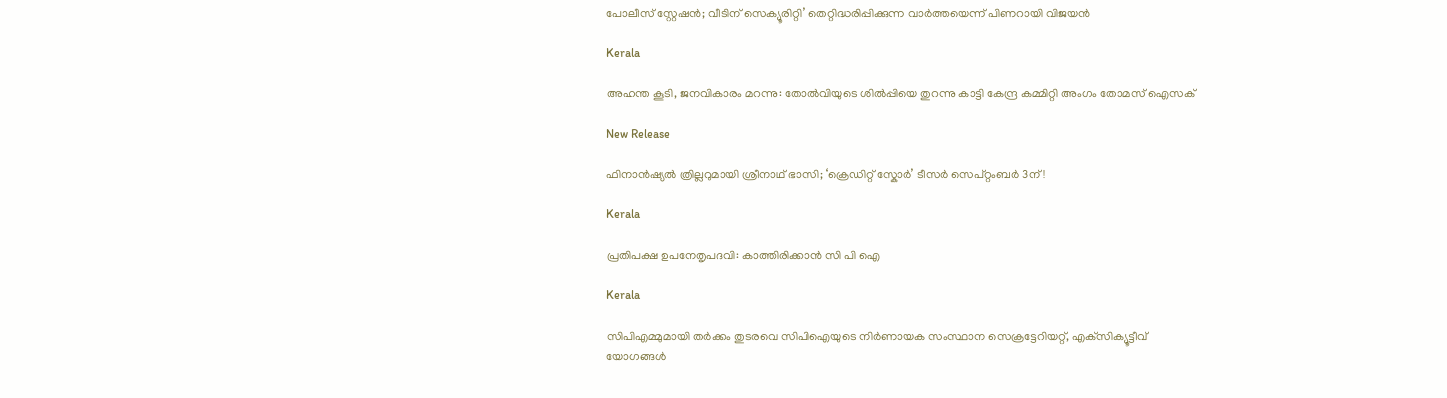പോലീസ് സ്റ്റേഷൻ; വീടിന് സെക്യൂരിറ്റി’ തെറ്റിദ്ധരിപ്പിക്കുന്ന വാർത്തയെന്ന് പിണറായി വിജയൻ

Kerala

അഹന്ത കൂടി, ജനവികാരം മറന്നു: തോല്‍വിയുടെ ശില്‍പ്പിയെ തുറന്നു കാട്ടി കേന്ദ്ര കമ്മിറ്റി അംഗം തോമസ് ഐസക്

New Release

ഫിനാൻഷ്യൽ ത്രില്ലറുമായി ശ്രീനാഥ് ഭാസി; ‘ക്രെഡിറ്റ് സ്കോർ’ ടീസർ സെപ്റ്റംബർ 3ന്!

Kerala

പ്രതിപക്ഷ ഉപനേതൃപദവി: കാത്തിരിക്കാന്‍ സി പി ഐ

Kerala

സിപിഎമ്മുമായി തര്‍ക്കം തുടരവെ സിപിഐയുടെ നിര്‍ണായക സംസ്ഥാന സെക്രട്ടേറിയറ്റ്, എക്‌സിക്യൂട്ടീവ് യോഗങ്ങള്‍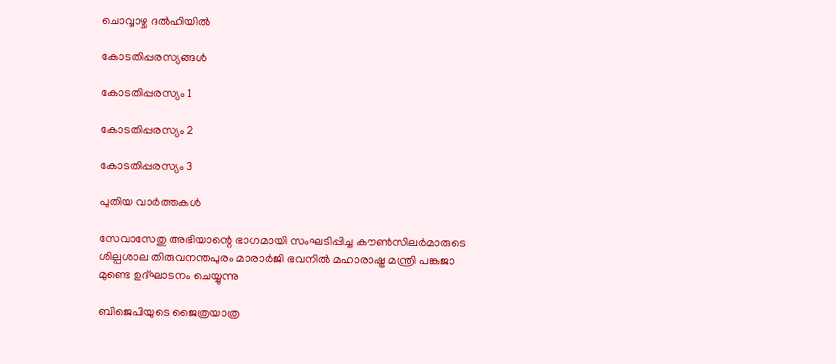ചൊവ്വാഴ്ച ദല്‍ഹിയില്‍

കോടതിപ്പരസ്യങ്ങള്‍

കോടതിപ്പരസ്യം 1

കോടതിപ്പരസ്യം 2

കോടതിപ്പരസ്യം 3

പുതിയ വാര്‍ത്തകള്‍

സേവാസേതു അഭിയാന്റെ ഭാഗമായി സംഘടിപ്പിച്ച കൗണ്‍സിലര്‍മാരുടെ ശില്പശാല തിരുവനന്തപുരം മാരാര്‍ജി ഭവനില്‍ മഹാരാഷ്ട്ര മന്ത്രി പങ്കജാ മുണ്ടെ ഉദ്ഘാടനം ചെയ്യുന്നു

ബിജെപിയുടെ ജൈത്രയാത്ര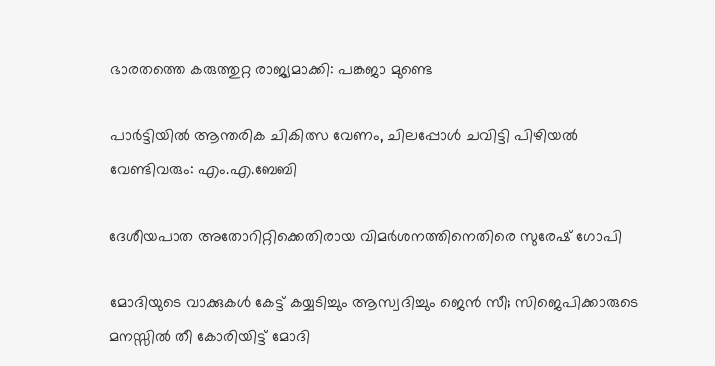ഭാരതത്തെ കരുത്തുറ്റ രാജ്യമാക്കി: പങ്കജാ മുണ്ടെ

പാര്‍ട്ടിയില്‍ ആന്തരിക ചികിത്സ വേണം, ചിലപ്പോള്‍ ചവിട്ടി പിഴിയല്‍ വേണ്ടിവരും: എം.എ.ബേബി

ദേശീയപാത അതോറിറ്റിക്കെതിരായ വിമര്‍ശനത്തിനെതിരെ സുരേഷ് ഗോപി

മോദിയുടെ വാക്കുകള്‍ കേട്ട് കയ്യടിച്ചും ആസ്വദിച്ചും ജെന്‍ സീ; സിജെപിക്കാരുടെ മനസ്സില്‍ തീ കോരിയിട്ട് മോദി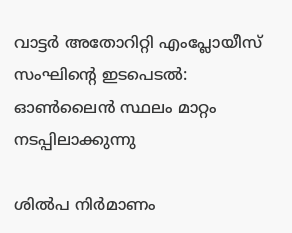വാട്ടര്‍ അതോറിറ്റി എംപ്ലോയീസ് സംഘിന്റെ ഇടപെടല്‍: ഓണ്‍ലൈന്‍ സ്ഥലം മാറ്റം നടപ്പിലാക്കുന്നു

ശില്‍പ നിര്‍മാണം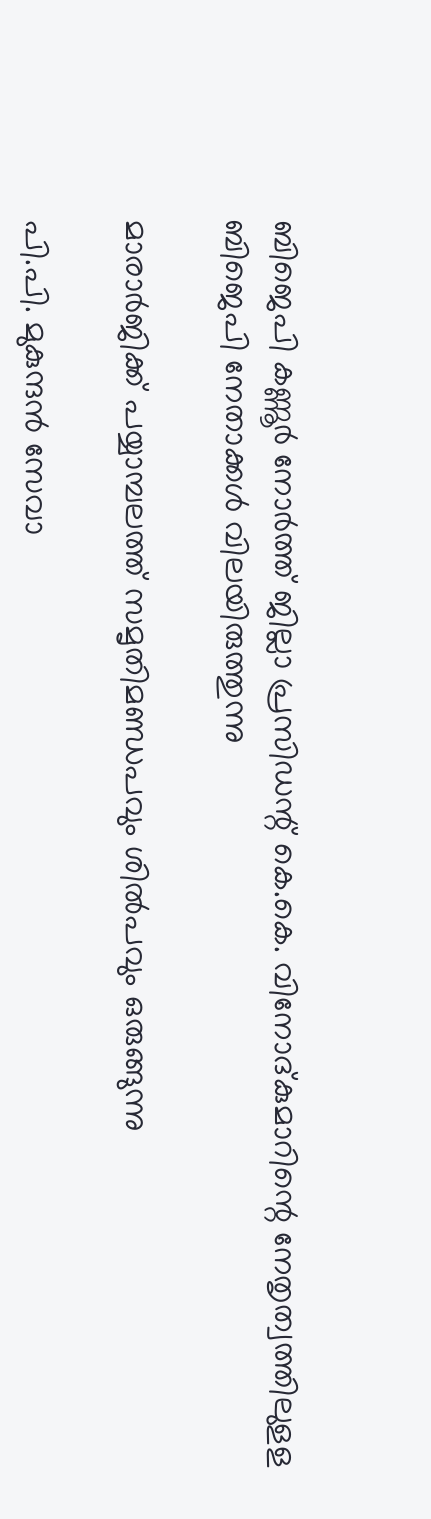ബിജെപി കണ്ണൂര്‍ നോര്‍ത്ത് ജില്ലാ പ്രസിഡന്റ് കെ.കെ. വിനോദ്കുമാറിന്റെ നേതൃത്വത്തിലുളള ബിജെപി നേതാക്കള്‍ വിലയിരുത്തുന്നു

മാരാര്‍ജിക്ക് പയ്യാമ്പലത്ത് സമൃതിമണ്ഡപവും ശില്‍പവും ഒരുങ്ങുന്നു

പി.പി. മുകുന്ദന്‍ സേവാ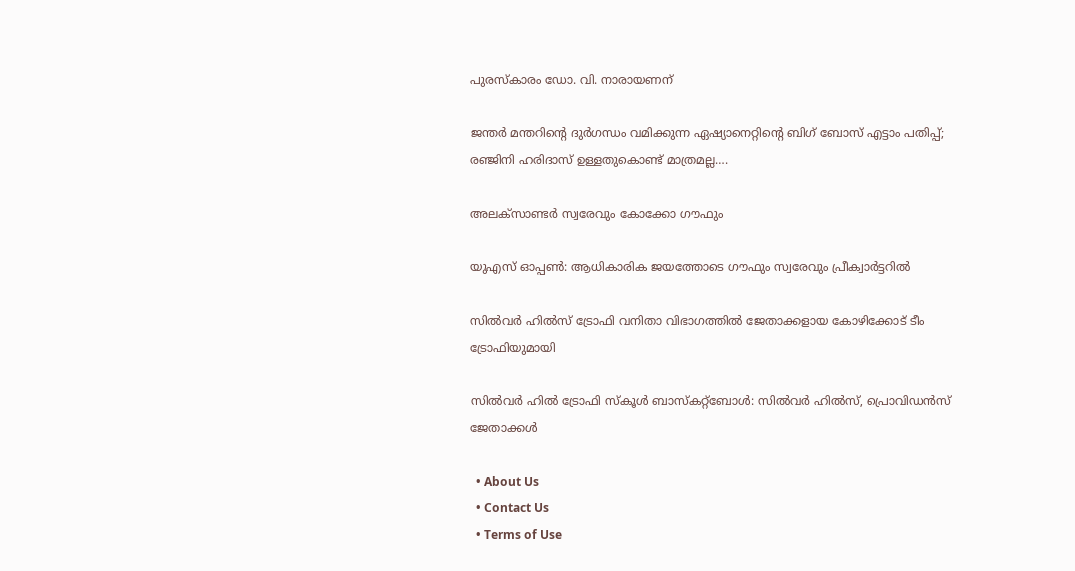പുരസ്‌കാരം ഡോ. വി. നാരായണന്

ജന്തര്‍ മന്തറിന്റെ ദുര്‍ഗന്ധം വമിക്കുന്ന ഏഷ്യാനെറ്റിന്റെ ബിഗ് ബോസ് എട്ടാം പതിപ്പ്; രഞ്ജിനി ഹരിദാസ് ഉള്ളതുകൊണ്ട് മാത്രമല്ല….

അലക്‌സാണ്ടര്‍ സ്വരേവും കോക്കോ ഗൗഫും

യുഎസ് ഓപ്പണ്‍: ആധികാരിക ജയത്തോടെ ഗൗഫും സ്വരേവും പ്രീക്വാര്‍ട്ടറില്‍

സില്‍വര്‍ ഹില്‍സ് ട്രോഫി വനിതാ വിഭാഗത്തില്‍ ജേതാക്കളായ കോഴിക്കോട് ടീം ട്രോഫിയുമായി

സില്‍വര്‍ ഹില്‍ ട്രോഫി സ്‌കൂള്‍ ബാസ്‌കറ്റ്‌ബോള്‍: സില്‍വര്‍ ഹില്‍സ്, പ്രൊവിഡന്‍സ് ജേതാക്കള്‍

  • About Us
  • Contact Us
  • Terms of Use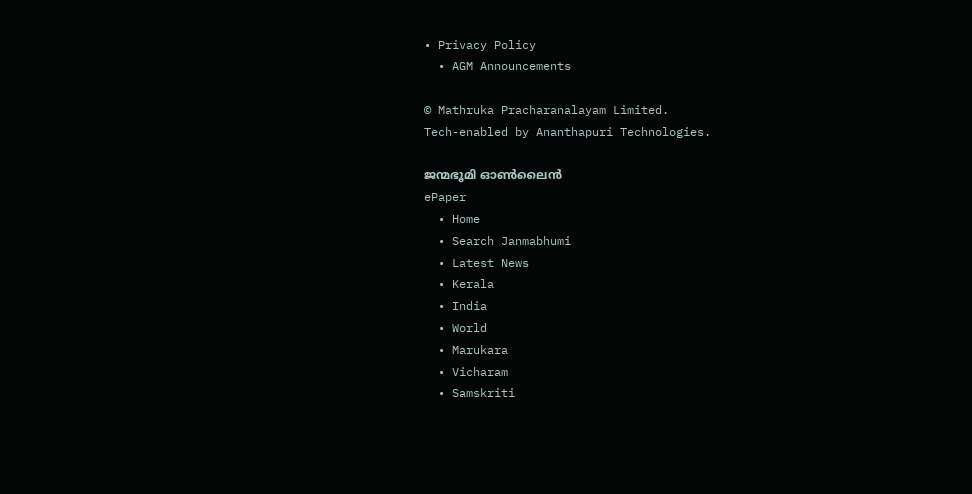• Privacy Policy
  • AGM Announcements

© Mathruka Pracharanalayam Limited.
Tech-enabled by Ananthapuri Technologies.

ജന്മഭൂമി ഓണ്‍ലൈന്‍
ePaper
  • Home
  • Search Janmabhumi
  • Latest News
  • Kerala
  • India
  • World
  • Marukara
  • Vicharam
  • Samskriti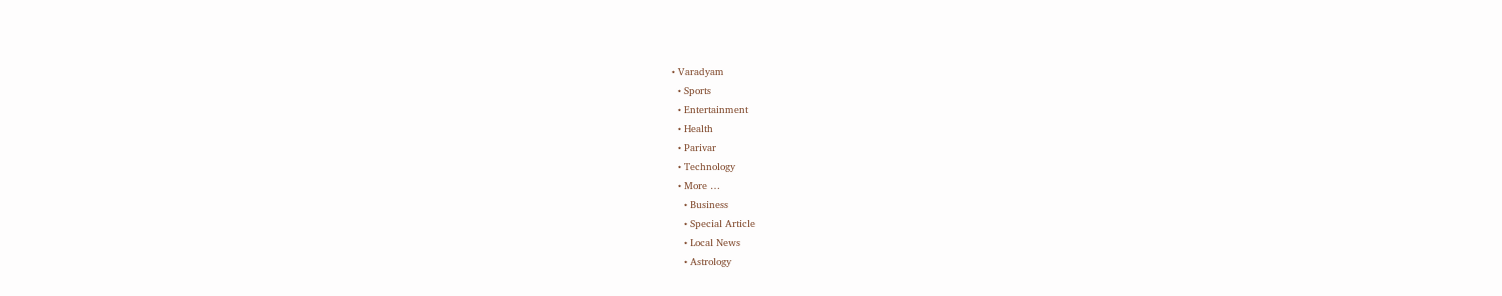• Varadyam
  • Sports
  • Entertainment
  • Health
  • Parivar
  • Technology
  • More …
    • Business
    • Special Article
    • Local News
    • Astrology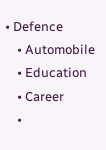• Defence
    • Automobile
    • Education
    • Career
    •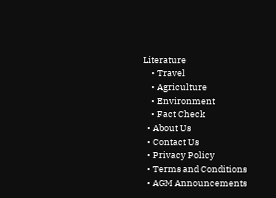Literature
    • Travel
    • Agriculture
    • Environment
    • Fact Check
  • About Us
  • Contact Us
  • Privacy Policy
  • Terms and Conditions
  • AGM Announcements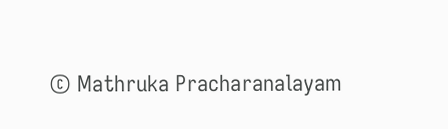© Mathruka Pracharanalayam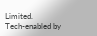Limited.
Tech-enabled by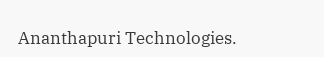Ananthapuri Technologies.